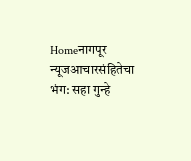Homeनागपूर न्यूजआचारसंहितेचा भंग: सहा गुन्हे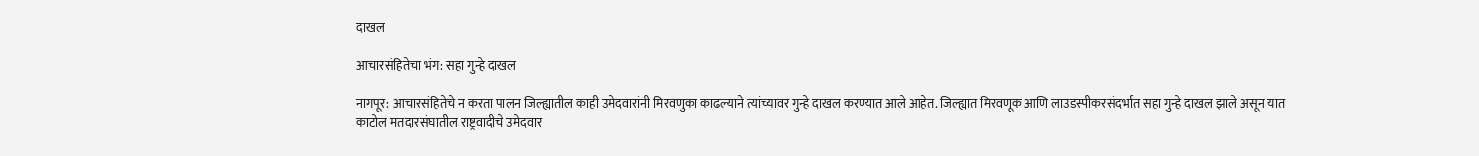दाखल

आचारसंहितेचा भंग: सहा गुन्हे दाखल

नागपूर: आचारसंहितेचे न करता पालन जिल्ह्यातील काही उमेदवारांनी मिरवणुका काढल्याने त्यांच्यावर गुन्हे दाखल करण्यात आले आहेत. जिल्ह्यात मिरवणूक आणि लाउडस्पीकरसंदर्भात सहा गुन्हे दाखल झाले असून यात काटोल मतदारसंघातील राष्ट्रवादीचे उमेदवार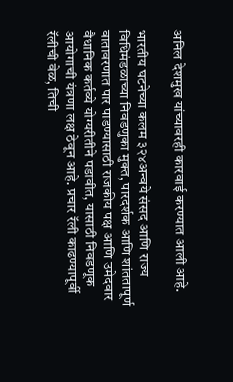अनिल देशमुख यांच्यावरही कारवाई करण्यात आली आहे.

भारतीय घटनेच्या कलम ३२४अन्वये संसद आणि राज्य विधिमंडळाच्या निवडणुका मुक्त, पारदर्शक आणि शांततापूर्ण वातावरणात पार पाडण्यासाठी राजकीय पक्ष आणि उमेदवार वैधानिक कर्तव्ये योग्यरीतीने पडावीत, यासाठी निवडणूक आयोगाची यंत्रणा लक्ष ठेवून आहे. प्रचार रॅली काढण्यापूर्वी रॅलीची वेळ, तिची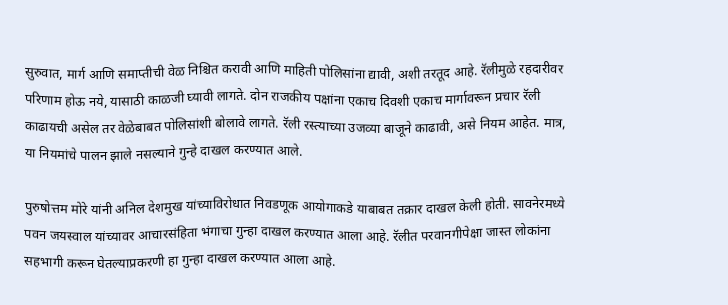सुरुवात, मार्ग आणि समाप्तीची वेळ निश्चित करावी आणि माहिती पोलिसांना द्यावी, अशी तरतूद आहे. रॅलीमुळे रहदारीवर परिणाम होऊ नये, यासाठी काळजी घ्यावी लागते. दोन राजकीय पक्षांना एकाच दिवशी एकाच मार्गावरून प्रचार रॅली काढायची असेल तर वेळेबाबत पोलिसांशी बोलावे लागते. रॅली रस्त्याच्या उजव्या बाजूने काढावी, असे नियम आहेत. मात्र, या नियमांचे पालन झाले नसल्याने गुन्हे दाखल करण्यात आले.

पुरुषोत्तम मोरे यांनी अनिल देशमुख यांच्याविरोधात निवडणूक आयोगाकडे याबाबत तक्रार दाखल केली होती. सावनेरमध्ये पवन जयस्वाल यांच्यावर आचारसंहिता भंगाचा गुन्हा दाखल करण्यात आला आहे. रॅलीत परवानगीपेक्षा जास्त लोकांना सहभागी करून घेतल्याप्रकरणी हा गुन्हा दाखल करण्यात आला आहे.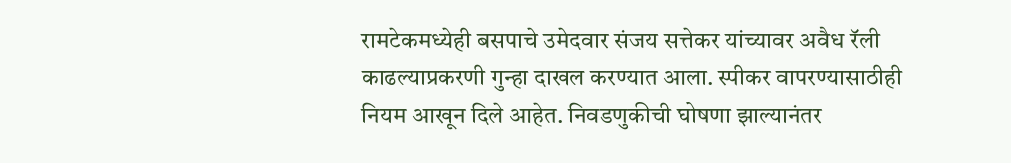रामटेकमध्येही बसपाचे उमेदवार संजय सत्तेकर यांच्यावर अवैध रॅली काढल्याप्रकरणी गुन्हा दाखल करण्यात आला. स्पीकर वापरण्यासाठीही नियम आखून दिले आहेत. निवडणुकीची घोषणा झाल्यानंतर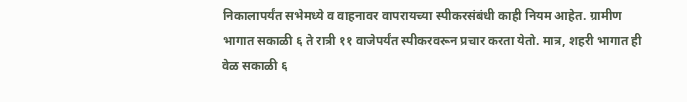निकालापर्यंत सभेमध्ये व वाहनावर वापरायच्या स्पीकरसंबंधी काही नियम आहेत. ग्रामीण भागात सकाळी ६ ते रात्री ११ वाजेपर्यंत स्पीकरवरून प्रचार करता येतो. मात्र, शहरी भागात ही वेळ सकाळी ६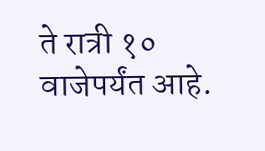ते रात्री १० वाजेपर्यंत आहे.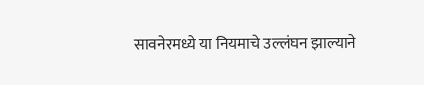सावनेरमध्ये या नियमाचे उल्लंघन झाल्याने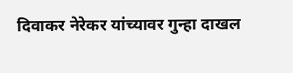दिवाकर नेरेकर यांच्यावर गुन्हा दाखल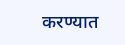करण्यात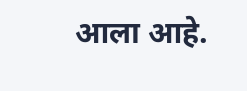आला आहे.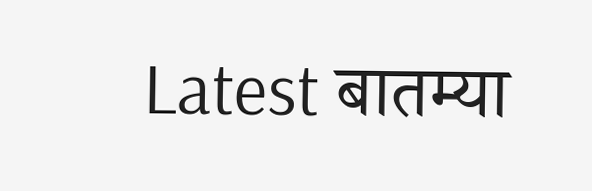Latest बातम्या